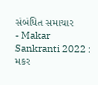સંબંધિત સમાચાર
- Makar Sankranti 2022 : મકર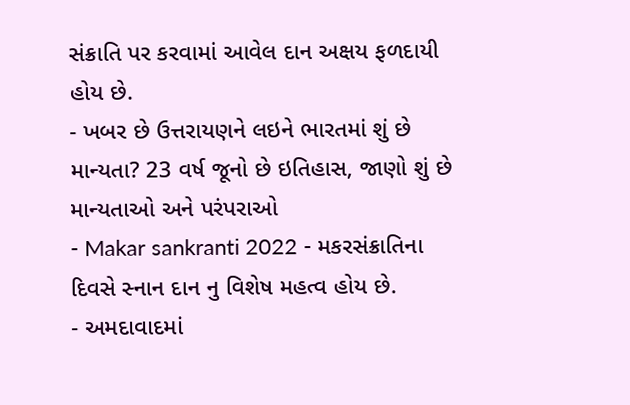સંક્રાતિ પર કરવામાં આવેલ દાન અક્ષય ફળદાયી હોય છે.
- ખબર છે ઉત્તરાયણને લઇને ભારતમાં શું છે માન્યતા? 23 વર્ષ જૂનો છે ઇતિહાસ, જાણો શું છે માન્યતાઓ અને પરંપરાઓ
- Makar sankranti 2022 - મકરસંક્રાતિના દિવસે સ્નાન દાન નુ વિશેષ મહત્વ હોય છે.
- અમદાવાદમાં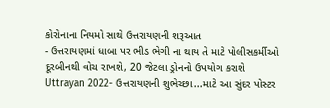કોરોનાના નિયમો સાથે ઉત્તરાયણની શરૂઆત
- ઉત્તરાયણમાં ધાબા પર ભીડ ભેગી ના થાય તે માટે પોલીસકર્મીઓ દૂરબીનથી વોચ રાખશે, 20 જેટલા ડ્રોનનો ઉપયોગ કરાશે
Uttrayan 2022- ઉત્તરાયણની શુભેચ્છા...માટે આ સુંદર પોસ્ટર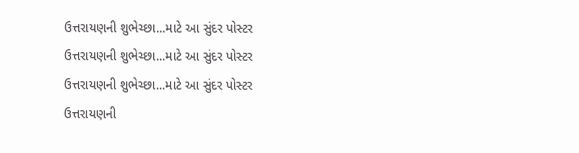ઉત્તરાયણની શુભેચ્છા...માટે આ સુંદર પોસ્ટર
ઉત્તરાયણની શુભેચ્છા...માટે આ સુંદર પોસ્ટર
ઉત્તરાયણની શુભેચ્છા...માટે આ સુંદર પોસ્ટર
ઉત્તરાયણની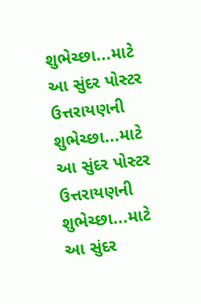શુભેચ્છા...માટે આ સુંદર પોસ્ટર
ઉત્તરાયણની શુભેચ્છા...માટે આ સુંદર પોસ્ટર
ઉત્તરાયણની શુભેચ્છા...માટે આ સુંદર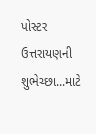પોસ્ટર
ઉત્તરાયણની શુભેચ્છા...માટે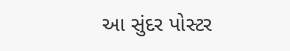આ સુંદર પોસ્ટર